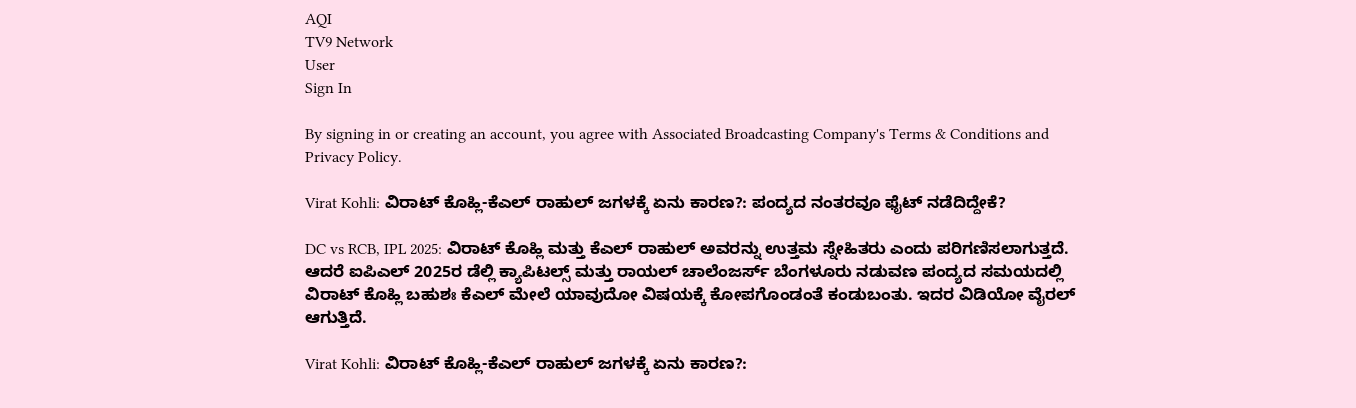AQI
TV9 Network
User
Sign In

By signing in or creating an account, you agree with Associated Broadcasting Company's Terms & Conditions and Privacy Policy.

Virat Kohli: ವಿರಾಟ್ ಕೊಹ್ಲಿ-ಕೆಎಲ್ ರಾಹುಲ್ ಜಗಳಕ್ಕೆ ಏನು ಕಾರಣ?: ಪಂದ್ಯದ ನಂತರವೂ ಫೈಟ್ ನಡೆದಿದ್ದೇಕೆ?

DC vs RCB, IPL 2025: ವಿರಾಟ್ ಕೊಹ್ಲಿ ಮತ್ತು ಕೆಎಲ್ ರಾಹುಲ್ ಅವರನ್ನು ಉತ್ತಮ ಸ್ನೇಹಿತರು ಎಂದು ಪರಿಗಣಿಸಲಾಗುತ್ತದೆ. ಆದರೆ ಐಪಿಎಲ್ 2025ರ ಡೆಲ್ಲಿ ಕ್ಯಾಪಿಟಲ್ಸ್ ಮತ್ತು ರಾಯಲ್ ಚಾಲೆಂಜರ್ಸ್ ಬೆಂಗಳೂರು ನಡುವಣ ಪಂದ್ಯದ ಸಮಯದಲ್ಲಿ ವಿರಾಟ್ ಕೊಹ್ಲಿ ಬಹುಶಃ ಕೆಎಲ್ ಮೇಲೆ ಯಾವುದೋ ವಿಷಯಕ್ಕೆ ಕೋಪಗೊಂಡಂತೆ ಕಂಡುಬಂತು. ಇದರ ವಿಡಿಯೋ ವೈರಲ್ ಆಗುತ್ತಿದೆ.

Virat Kohli: ವಿರಾಟ್ ಕೊಹ್ಲಿ-ಕೆಎಲ್ ರಾಹುಲ್ ಜಗಳಕ್ಕೆ ಏನು ಕಾರಣ?: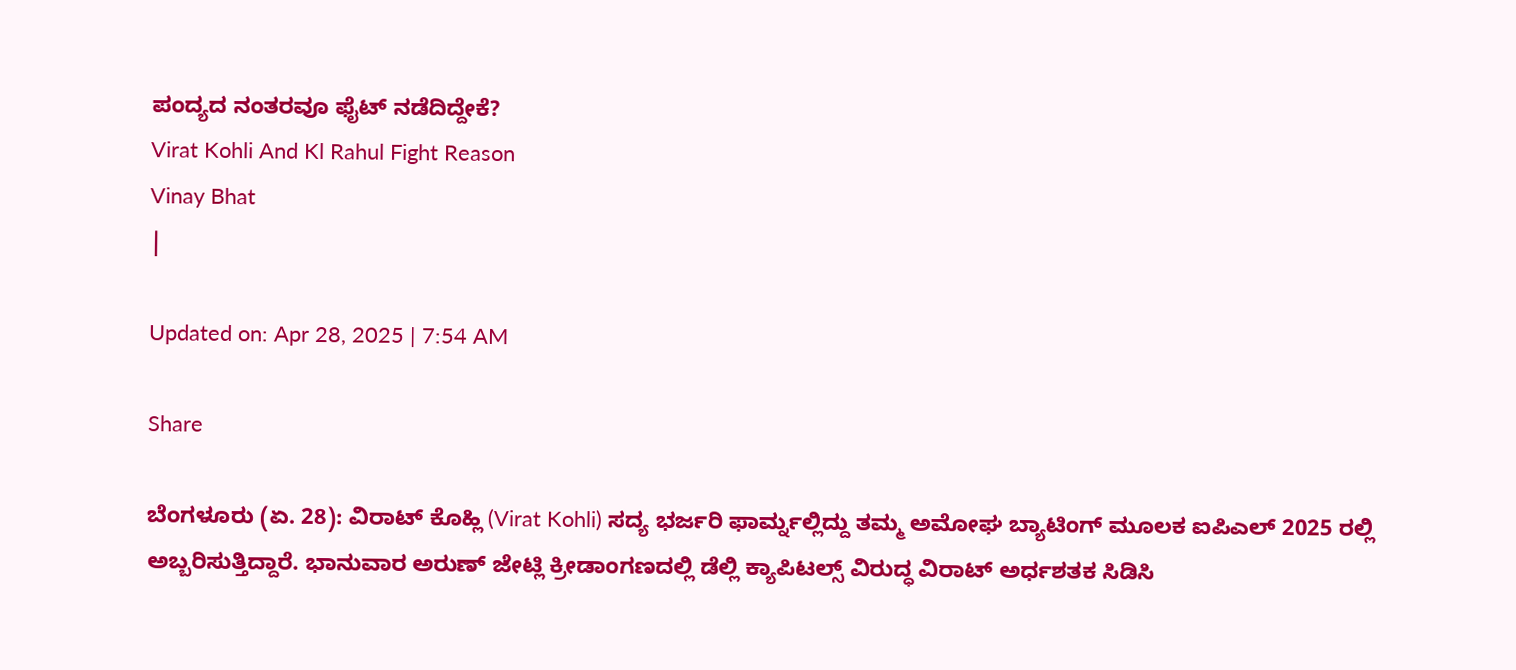ಪಂದ್ಯದ ನಂತರವೂ ಫೈಟ್ ನಡೆದಿದ್ದೇಕೆ?
Virat Kohli And Kl Rahul Fight Reason
Vinay Bhat
|

Updated on: Apr 28, 2025 | 7:54 AM

Share

ಬೆಂಗಳೂರು (ಏ. 28): ವಿರಾಟ್ ಕೊಹ್ಲಿ (Virat Kohli) ಸದ್ಯ ಭರ್ಜರಿ ಫಾರ್ಮ್ನಲ್ಲಿದ್ದು ತಮ್ಮ ಅಮೋಘ ಬ್ಯಾಟಿಂಗ್ ಮೂಲಕ ಐಪಿಎಲ್ 2025 ರಲ್ಲಿ ಅಬ್ಬರಿಸುತ್ತಿದ್ದಾರೆ. ಭಾನುವಾರ ಅರುಣ್ ಜೇಟ್ಲಿ ಕ್ರೀಡಾಂಗಣದಲ್ಲಿ ಡೆಲ್ಲಿ ಕ್ಯಾಪಿಟಲ್ಸ್ ವಿರುದ್ಧ ವಿರಾಟ್ ಅರ್ಧಶತಕ ಸಿಡಿಸಿ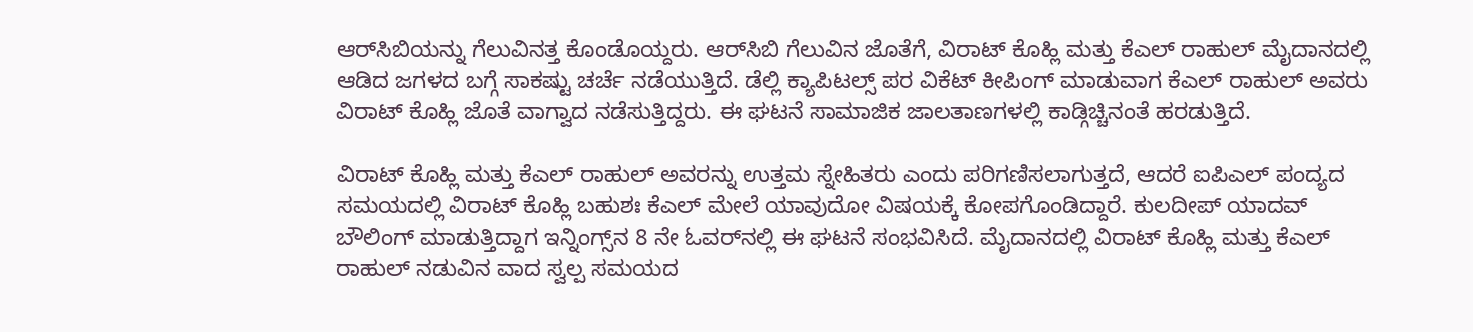ಆರ್‌ಸಿಬಿಯನ್ನು ಗೆಲುವಿನತ್ತ ಕೊಂಡೊಯ್ದರು. ಆರ್‌ಸಿಬಿ ಗೆಲುವಿನ ಜೊತೆಗೆ, ವಿರಾಟ್ ಕೊಹ್ಲಿ ಮತ್ತು ಕೆಎಲ್ ರಾಹುಲ್ ಮೈದಾನದಲ್ಲಿ ಆಡಿದ ಜಗಳದ ಬಗ್ಗೆ ಸಾಕಷ್ಟು ಚರ್ಚೆ ನಡೆಯುತ್ತಿದೆ. ಡೆಲ್ಲಿ ಕ್ಯಾಪಿಟಲ್ಸ್ ಪರ ವಿಕೆಟ್ ಕೀಪಿಂಗ್ ಮಾಡುವಾಗ ಕೆಎಲ್ ರಾಹುಲ್ ಅವರು ವಿರಾಟ್ ಕೊಹ್ಲಿ ಜೊತೆ ವಾಗ್ವಾದ ನಡೆಸುತ್ತಿದ್ದರು. ಈ ಘಟನೆ ಸಾಮಾಜಿಕ ಜಾಲತಾಣಗಳಲ್ಲಿ ಕಾಡ್ಗಿಚ್ಚಿನಂತೆ ಹರಡುತ್ತಿದೆ.

ವಿರಾಟ್ ಕೊಹ್ಲಿ ಮತ್ತು ಕೆಎಲ್ ರಾಹುಲ್ ಅವರನ್ನು ಉತ್ತಮ ಸ್ನೇಹಿತರು ಎಂದು ಪರಿಗಣಿಸಲಾಗುತ್ತದೆ, ಆದರೆ ಐಪಿಎಲ್ ಪಂದ್ಯದ ಸಮಯದಲ್ಲಿ ವಿರಾಟ್ ಕೊಹ್ಲಿ ಬಹುಶಃ ಕೆಎಲ್ ಮೇಲೆ ಯಾವುದೋ ವಿಷಯಕ್ಕೆ ಕೋಪಗೊಂಡಿದ್ದಾರೆ. ಕುಲದೀಪ್ ಯಾದವ್ ಬೌಲಿಂಗ್ ಮಾಡುತ್ತಿದ್ದಾಗ ಇನ್ನಿಂಗ್ಸ್‌ನ 8 ನೇ ಓವರ್‌ನಲ್ಲಿ ಈ ಘಟನೆ ಸಂಭವಿಸಿದೆ. ಮೈದಾನದಲ್ಲಿ ವಿರಾಟ್ ಕೊಹ್ಲಿ ಮತ್ತು ಕೆಎಲ್ ರಾಹುಲ್ ನಡುವಿನ ವಾದ ಸ್ವಲ್ಪ ಸಮಯದ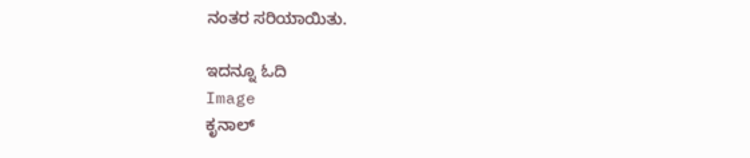ನಂತರ ಸರಿಯಾಯಿತು.

ಇದನ್ನೂ ಓದಿ
Image
ಕೃನಾಲ್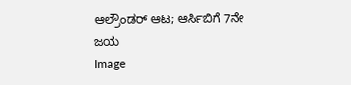ಆಲ್ರೌಂಡರ್ ಆಟ; ಆರ್ಸಿಬಿಗೆ 7ನೇ ಜಯ
Image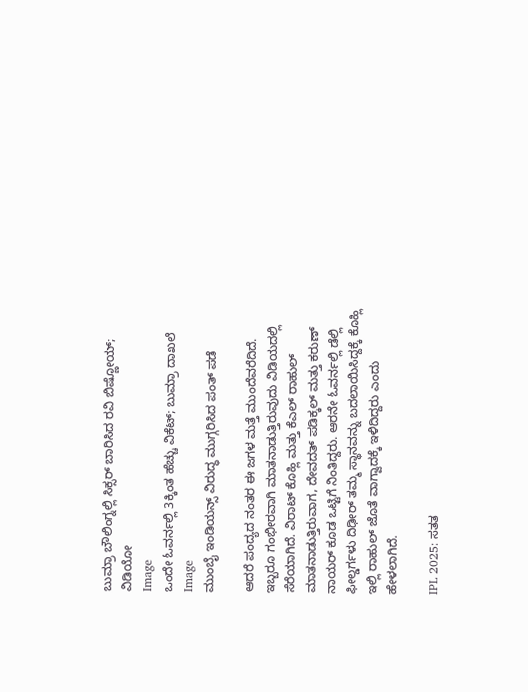ಬುಮ್ರಾ ಬೌಲಿಂಗ್ನಲ್ಲಿ ಸಿಕ್ಸರ್ ಬಾರಿಸಿದ ರವಿ ಬಿಷ್ಣೋಯ್; ವಿಡಿಯೋ
Image
ಒಂದೇ ಓವರ್ನಲ್ಲಿ 3ಕ್ಕಿಂತ ಹೆಚ್ಚು ವಿಕೆಟ್; ಬುಮ್ರಾ ದಾಖಲೆ
Image
ಮುಂಬೈ ಇಂಡಿಯನ್ಸ್ ವಿರುದ್ಧ ಮುಗ್ಗರಿಸಿದ ಪಂತ್ ಪಡೆ

ಆದರೆ ಪಂದ್ಯದ ನಂತರ ಈ ಜಗಳ ಮತ್ತೆ ಮುಂದೆವರೆದಿದೆ. ಇಬ್ಬರೂ ಗಂಭೀರವಾಗಿ ಮಾತನಾಡುತ್ತಿರುವುದು ವಿಡಿಯದಲ್ಲಿ ಸೆರೆಯಾಗಿದೆ. ವಿರಾಟ್ ಕೊಹ್ಲಿ ಮತ್ತು ಕೆಎಲ್ ರಾಹುಲ್ ಮಾತನಾಡುತ್ತಿರುವಾಗ, ದೇವದತ್ ಪಡಿಕ್ಕಲ್ ಮತ್ತು ಕರುಣ್ ನಾಯರ್ ಕೂಡ ಒಟ್ಟಿಗೆ ನಿಂತಿದ್ದರು. ಆರನೇ ಓವರ್ನಲ್ಲಿ ಡೆಲ್ಲಿ ಫೀಲ್ಡರ್ಗಳು ದಿಢೀರ್ ತಮ್ಮ ಸ್ಥಾನವನ್ನು ಬದಲಾಯಿಸಿದ್ದಕ್ಕೆ ಕೊಹ್ಲಿ ಇಲ್ಲಿ ರಾಹುಲ್ ಜೊತೆ ವಾಗ್ವಾದಕ್ಕೆ ಇಳಿದಿದ್ದರು ಎಂದು ಹೇಳಲಾಗಿದೆ.

IPL 2025: ಸತತ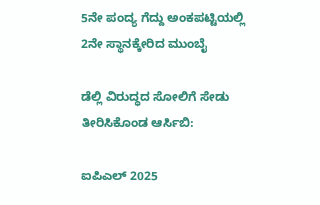5ನೇ ಪಂದ್ಯ ಗೆದ್ದು ಅಂಕಪಟ್ಟಿಯಲ್ಲಿ 2ನೇ ಸ್ಥಾನಕ್ಕೇರಿದ ಮುಂಬೈ

ಡೆಲ್ಲಿ ವಿರುದ್ಧದ ಸೋಲಿಗೆ ಸೇಡು ತೀರಿಸಿಕೊಂಡ ಆರ್ಸಿಬಿ:

ಐಪಿಎಲ್ 2025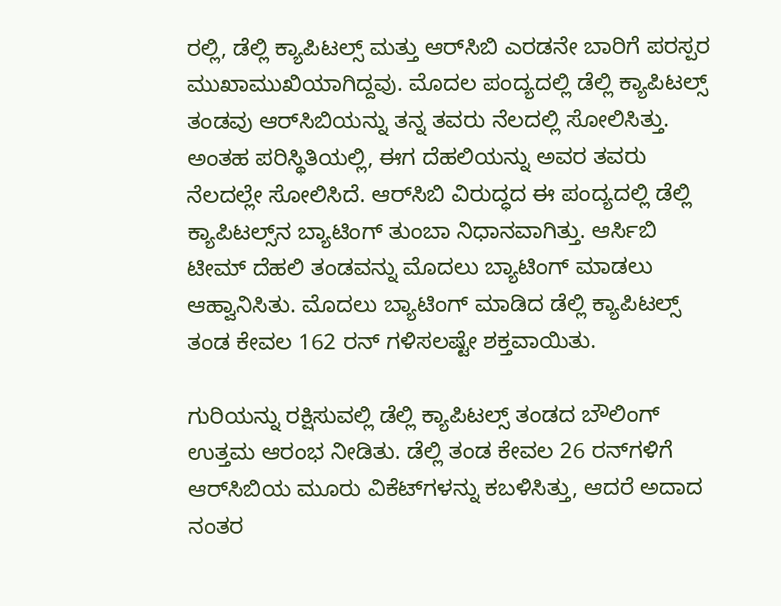ರಲ್ಲಿ, ಡೆಲ್ಲಿ ಕ್ಯಾಪಿಟಲ್ಸ್ ಮತ್ತು ಆರ್‌ಸಿಬಿ ಎರಡನೇ ಬಾರಿಗೆ ಪರಸ್ಪರ ಮುಖಾಮುಖಿಯಾಗಿದ್ದವು. ಮೊದಲ ಪಂದ್ಯದಲ್ಲಿ ಡೆಲ್ಲಿ ಕ್ಯಾಪಿಟಲ್ಸ್ ತಂಡವು ಆರ್‌ಸಿಬಿಯನ್ನು ತನ್ನ ತವರು ನೆಲದಲ್ಲಿ ಸೋಲಿಸಿತ್ತು. ಅಂತಹ ಪರಿಸ್ಥಿತಿಯಲ್ಲಿ, ಈಗ ದೆಹಲಿಯನ್ನು ಅವರ ತವರು ನೆಲದಲ್ಲೇ ಸೋಲಿಸಿದೆ. ಆರ್‌ಸಿಬಿ ವಿರುದ್ಧದ ಈ ಪಂದ್ಯದಲ್ಲಿ ಡೆಲ್ಲಿ ಕ್ಯಾಪಿಟಲ್ಸ್‌ನ ಬ್ಯಾಟಿಂಗ್ ತುಂಬಾ ನಿಧಾನವಾಗಿತ್ತು. ಆರ್ಸಿಬಿ ಟೀಮ್ ದೆಹಲಿ ತಂಡವನ್ನು ಮೊದಲು ಬ್ಯಾಟಿಂಗ್ ಮಾಡಲು ಆಹ್ವಾನಿಸಿತು. ಮೊದಲು ಬ್ಯಾಟಿಂಗ್ ಮಾಡಿದ ಡೆಲ್ಲಿ ಕ್ಯಾಪಿಟಲ್ಸ್ ತಂಡ ಕೇವಲ 162 ರನ್ ಗಳಿಸಲಷ್ಟೇ ಶಕ್ತವಾಯಿತು.

ಗುರಿಯನ್ನು ರಕ್ಷಿಸುವಲ್ಲಿ ಡೆಲ್ಲಿ ಕ್ಯಾಪಿಟಲ್ಸ್ ತಂಡದ ಬೌಲಿಂಗ್ ಉತ್ತಮ ಆರಂಭ ನೀಡಿತು. ಡೆಲ್ಲಿ ತಂಡ ಕೇವಲ 26 ರನ್‌ಗಳಿಗೆ ಆರ್‌ಸಿಬಿಯ ಮೂರು ವಿಕೆಟ್‌ಗಳನ್ನು ಕಬಳಿಸಿತ್ತು, ಆದರೆ ಅದಾದ ನಂತರ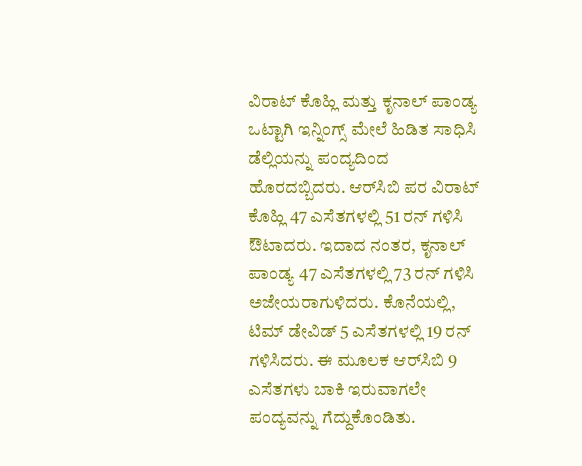ವಿರಾಟ್ ಕೊಹ್ಲಿ ಮತ್ತು ಕೃನಾಲ್ ಪಾಂಡ್ಯ ಒಟ್ಟಾಗಿ ಇನ್ನಿಂಗ್ಸ್ ಮೇಲೆ ಹಿಡಿತ ಸಾಧಿಸಿ ಡೆಲ್ಲಿಯನ್ನು ಪಂದ್ಯದಿಂದ ಹೊರದಬ್ಬಿದರು. ಆರ್‌ಸಿಬಿ ಪರ ವಿರಾಟ್ ಕೊಹ್ಲಿ 47 ಎಸೆತಗಳಲ್ಲಿ 51 ರನ್ ಗಳಿಸಿ ಔಟಾದರು. ಇದಾದ ನಂತರ, ಕೃನಾಲ್ ಪಾಂಡ್ಯ 47 ಎಸೆತಗಳಲ್ಲಿ 73 ರನ್ ಗಳಿಸಿ ಅಜೇಯರಾಗುಳಿದರು. ಕೊನೆಯಲ್ಲಿ, ಟಿಮ್ ಡೇವಿಡ್ 5 ಎಸೆತಗಳಲ್ಲಿ 19 ರನ್ ಗಳಿಸಿದರು. ಈ ಮೂಲಕ ಆರ್‌ಸಿಬಿ 9 ಎಸೆತಗಳು ಬಾಕಿ ಇರುವಾಗಲೇ ಪಂದ್ಯವನ್ನು ಗೆದ್ದುಕೊಂಡಿತು.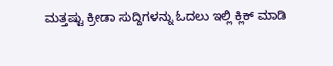ಮತ್ತಷ್ಟು ಕ್ರೀಡಾ ಸುದ್ದಿಗಳನ್ನು ಓದಲು ಇಲ್ಲಿ ಕ್ಲಿಕ್ ಮಾಡಿ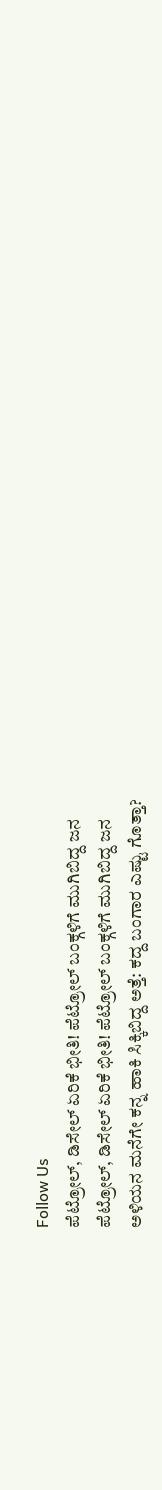Follow Us
ಪೆಟ್ರೋಲ್, ಡಿಸೇಲ್ ಏರಿಕೆ ಭೀತಿ! ಪೆಟ್ರೋಲ್ ಬಂಕ್ಗಳಿಗೆ ಮುಗಿಬಿದ್ದ ಜನ
ಪೆಟ್ರೋಲ್, ಡಿಸೇಲ್ ಏರಿಕೆ ಭೀತಿ! ಪೆಟ್ರೋಲ್ ಬಂಕ್ಗಳಿಗೆ ಮುಗಿಬಿದ್ದ ಜನ
ಅಳಿಯನ ಮನೆಗೇ ಕನ್ನ ಹಾಕಿ ಸಿಕ್ಕಿಬಿದ್ದ ಅತ್ತೆ: ಕದ್ದ ಬಂಗಾರ ಎಷ್ಟು ಗೊತ್ತಾ?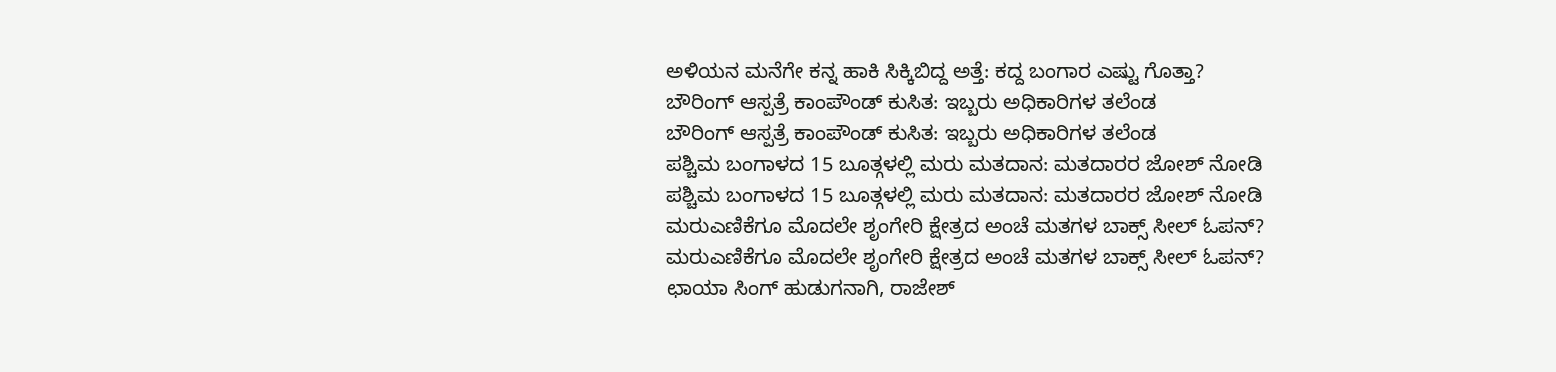ಅಳಿಯನ ಮನೆಗೇ ಕನ್ನ ಹಾಕಿ ಸಿಕ್ಕಿಬಿದ್ದ ಅತ್ತೆ: ಕದ್ದ ಬಂಗಾರ ಎಷ್ಟು ಗೊತ್ತಾ?
ಬೌರಿಂಗ್ ಆಸ್ಪತ್ರೆ ಕಾಂಪೌಂಡ್ ಕುಸಿತ: ಇಬ್ಬರು ಅಧಿಕಾರಿಗಳ ತಲೆಂಡ
ಬೌರಿಂಗ್ ಆಸ್ಪತ್ರೆ ಕಾಂಪೌಂಡ್ ಕುಸಿತ: ಇಬ್ಬರು ಅಧಿಕಾರಿಗಳ ತಲೆಂಡ
ಪಶ್ಚಿಮ ಬಂಗಾಳದ 15 ಬೂತ್ಗಳಲ್ಲಿ ಮರು ಮತದಾನ: ಮತದಾರರ ಜೋಶ್ ನೋಡಿ
ಪಶ್ಚಿಮ ಬಂಗಾಳದ 15 ಬೂತ್ಗಳಲ್ಲಿ ಮರು ಮತದಾನ: ಮತದಾರರ ಜೋಶ್ ನೋಡಿ
ಮರುಎಣಿಕೆಗೂ ಮೊದಲೇ ಶೃಂಗೇರಿ ಕ್ಷೇತ್ರದ ಅಂಚೆ ಮತಗಳ ಬಾಕ್ಸ್ ಸೀಲ್ ಓಪನ್?
ಮರುಎಣಿಕೆಗೂ ಮೊದಲೇ ಶೃಂಗೇರಿ ಕ್ಷೇತ್ರದ ಅಂಚೆ ಮತಗಳ ಬಾಕ್ಸ್ ಸೀಲ್ ಓಪನ್?
ಛಾಯಾ ಸಿಂಗ್ ಹುಡುಗನಾಗಿ, ರಾಜೇಶ್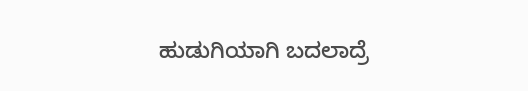ಹುಡುಗಿಯಾಗಿ ಬದಲಾದ್ರೆ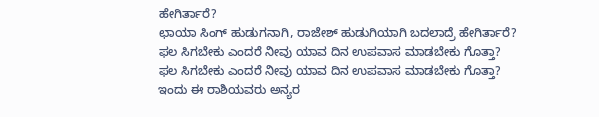ಹೇಗಿರ್ತಾರೆ?
ಛಾಯಾ ಸಿಂಗ್ ಹುಡುಗನಾಗಿ, ರಾಜೇಶ್ ಹುಡುಗಿಯಾಗಿ ಬದಲಾದ್ರೆ ಹೇಗಿರ್ತಾರೆ?
ಫಲ ಸಿಗಬೇಕು ಎಂದರೆ ನೀವು ಯಾವ ದಿನ ಉಪವಾಸ ಮಾಡಬೇಕು ಗೊತ್ತಾ?
ಫಲ ಸಿಗಬೇಕು ಎಂದರೆ ನೀವು ಯಾವ ದಿನ ಉಪವಾಸ ಮಾಡಬೇಕು ಗೊತ್ತಾ?
ಇಂದು ಈ ರಾಶಿಯವರು ಅನ್ಯರ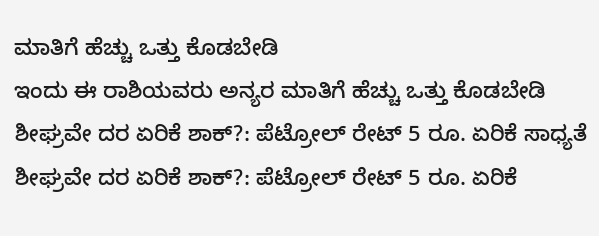ಮಾತಿಗೆ ಹೆಚ್ಚು ಒತ್ತು ಕೊಡಬೇಡಿ
ಇಂದು ಈ ರಾಶಿಯವರು ಅನ್ಯರ ಮಾತಿಗೆ ಹೆಚ್ಚು ಒತ್ತು ಕೊಡಬೇಡಿ
ಶೀಘ್ರವೇ ದರ ಏರಿಕೆ ಶಾಕ್?: ಪೆಟ್ರೋಲ್ ರೇಟ್ 5 ರೂ. ಏರಿಕೆ ಸಾಧ್ಯತೆ
ಶೀಘ್ರವೇ ದರ ಏರಿಕೆ ಶಾಕ್?: ಪೆಟ್ರೋಲ್ ರೇಟ್ 5 ರೂ. ಏರಿಕೆ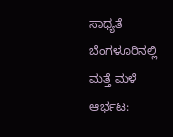ಸಾಧ್ಯತೆ
ಬೆಂಗಳೂರಿನಲ್ಲಿ ಮತ್ತೆ ಮಳೆ ಆರ್ಭಟ: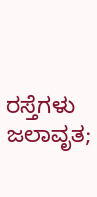ರಸ್ತೆಗಳು ಜಲಾವೃತ;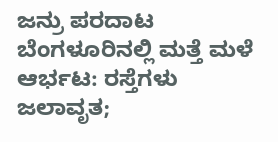ಜನ್ರು ಪರದಾಟ
ಬೆಂಗಳೂರಿನಲ್ಲಿ ಮತ್ತೆ ಮಳೆ ಆರ್ಭಟ: ರಸ್ತೆಗಳು ಜಲಾವೃತ;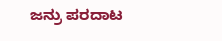ಜನ್ರು ಪರದಾಟ